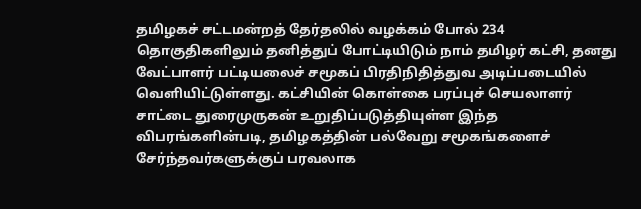தமிழகச் சட்டமன்றத் தேர்தலில் வழக்கம் போல் 234 தொகுதிகளிலும் தனித்துப் போட்டியிடும் நாம் தமிழர் கட்சி, தனது வேட்பாளர் பட்டியலைச் சமூகப் பிரதிநிதித்துவ அடிப்படையில் வெளியிட்டுள்ளது. கட்சியின் கொள்கை பரப்புச் செயலாளர் சாட்டை துரைமுருகன் உறுதிப்படுத்தியுள்ள இந்த விபரங்களின்படி, தமிழகத்தின் பல்வேறு சமூகங்களைச் சேர்ந்தவர்களுக்குப் பரவலாக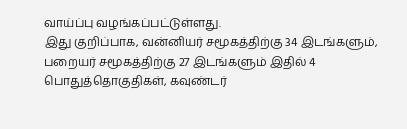வாய்ப்பு வழங்கப்பட்டுள்ளது.
இது குறிப்பாக, வன்னியர் சமூகத்திற்கு 34 இடங்களும், பறையர் சமூகத்திற்கு 27 இடங்களும் இதில் 4 பொதுத்தொகுதிகள், கவுண்டர்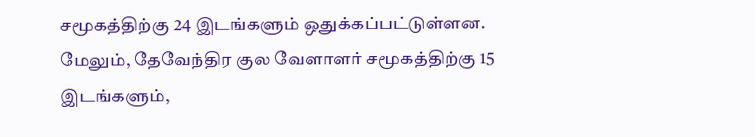சமூகத்திற்கு 24 இடங்களும் ஒதுக்கப்பட்டுள்ளன. மேலும், தேவேந்திர குல வேளாளர் சமூகத்திற்கு 15 இடங்களும்,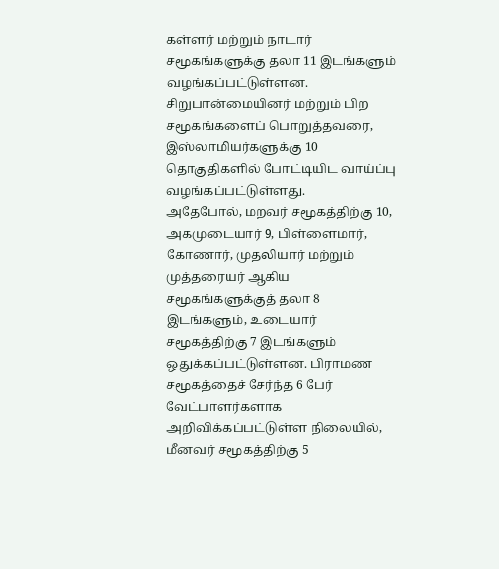கள்ளர் மற்றும் நாடார் சமூகங்களுக்கு தலா 11 இடங்களும் வழங்கப்பட்டுள்ளன. சிறுபான்மையினர் மற்றும் பிற சமூகங்களைப் பொறுத்தவரை, இஸ்லாமியர்களுக்கு 10 தொகுதிகளில் போட்டியிட வாய்ப்பு வழங்கப்பட்டுள்ளது.
அதேபோல், மறவர் சமூகத்திற்கு 10, அகமுடையார் 9, பிள்ளைமார், கோணார், முதலியார் மற்றும் முத்தரையர் ஆகிய சமூகங்களுக்குத் தலா 8 இடங்களும், உடையார் சமூகத்திற்கு 7 இடங்களும் ஒதுக்கப்பட்டுள்ளன. பிராமண சமூகத்தைச் சேர்ந்த 6 பேர் வேட்பாளர்களாக அறிவிக்கப்பட்டுள்ள நிலையில், மீனவர் சமூகத்திற்கு 5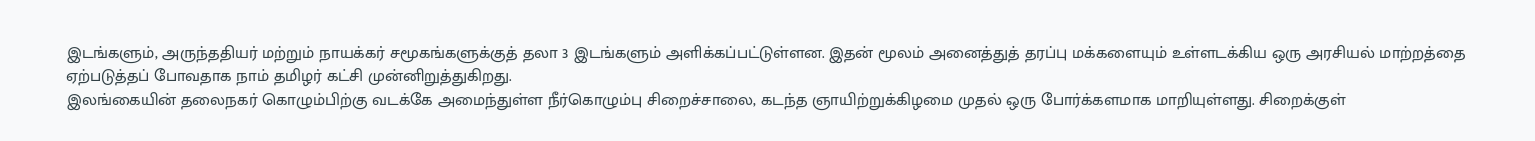இடங்களும், அருந்ததியர் மற்றும் நாயக்கர் சமூகங்களுக்குத் தலா 3 இடங்களும் அளிக்கப்பட்டுள்ளன. இதன் மூலம் அனைத்துத் தரப்பு மக்களையும் உள்ளடக்கிய ஒரு அரசியல் மாற்றத்தை ஏற்படுத்தப் போவதாக நாம் தமிழர் கட்சி முன்னிறுத்துகிறது.
இலங்கையின் தலைநகர் கொழும்பிற்கு வடக்கே அமைந்துள்ள நீர்கொழும்பு சிறைச்சாலை, கடந்த ஞாயிற்றுக்கிழமை முதல் ஒரு போர்க்களமாக மாறியுள்ளது. சிறைக்குள்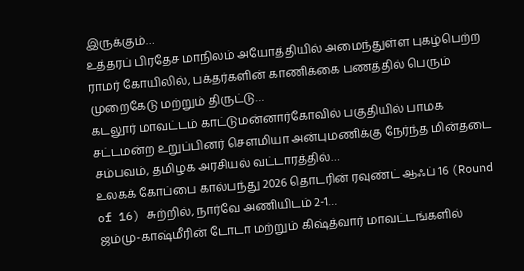இருக்கும்…
உத்தரப் பிரதேச மாநிலம் அயோத்தியில் அமைந்துள்ள புகழ்பெற்ற ராமர் கோயிலில், பக்தர்களின் காணிக்கை பணத்தில் பெரும் முறைகேடு மற்றும் திருட்டு…
கடலூர் மாவட்டம் காட்டுமன்னார்கோவில் பகுதியில் பாமக சட்டமன்ற உறுப்பினர் சௌமியா அன்புமணிக்கு நேர்ந்த மின்தடை சம்பவம், தமிழக அரசியல் வட்டாரத்தில்…
உலகக் கோப்பை கால்பந்து 2026 தொடரின் ரவுண்ட் ஆஃப் 16 (Round of 16) சுற்றில், நார்வே அணியிடம் 2-1…
ஜம்மு-காஷ்மீரின் டோடா மற்றும் கிஷ்த்வார் மாவட்டங்களில்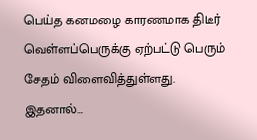பெய்த கனமழை காரணமாக திடீர் வெள்ளப்பெருக்கு ஏற்பட்டு பெரும் சேதம் விளைவித்துள்ளது. இதனால்…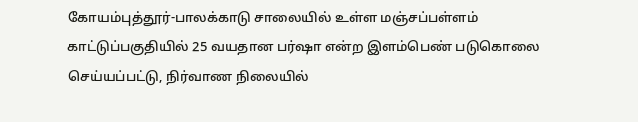கோயம்புத்தூர்-பாலக்காடு சாலையில் உள்ள மஞ்சப்பள்ளம் காட்டுப்பகுதியில் 25 வயதான பர்ஷா என்ற இளம்பெண் படுகொலை செய்யப்பட்டு, நிர்வாண நிலையில்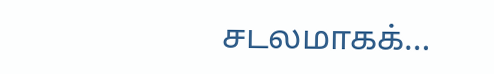சடலமாகக்…